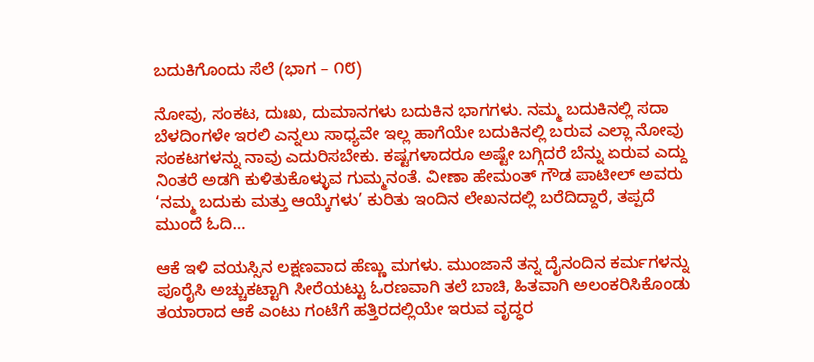ಬದುಕಿಗೊಂದು ಸೆಲೆ (ಭಾಗ – ೧೮)

ನೋವು, ಸಂಕಟ, ದುಃಖ, ದುಮಾನಗಳು ಬದುಕಿನ ಭಾಗಗಳು. ನಮ್ಮ ಬದುಕಿನಲ್ಲಿ ಸದಾ ಬೆಳದಿಂಗಳೇ ಇರಲಿ ಎನ್ನಲು ಸಾಧ್ಯವೇ ಇಲ್ಲ ಹಾಗೆಯೇ ಬದುಕಿನಲ್ಲಿ ಬರುವ ಎಲ್ಲಾ ನೋವು ಸಂಕಟಗಳನ್ನು ನಾವು ಎದುರಿಸಬೇಕು. ಕಷ್ಟಗಳಾದರೂ ಅಷ್ಟೇ ಬಗ್ಗಿದರೆ ಬೆನ್ನು ಏರುವ ಎದ್ದು ನಿಂತರೆ ಅಡಗಿ ಕುಳಿತುಕೊಳ್ಳುವ ಗುಮ್ಮನಂತೆ. ವೀಣಾ ಹೇಮಂತ್ ಗೌಡ ಪಾಟೀಲ್ ಅವರು ‘ನಮ್ಮ ಬದುಕು ಮತ್ತು ಆಯ್ಕೆಗಳು’ ಕುರಿತು ಇಂದಿನ ಲೇಖನದಲ್ಲಿ ಬರೆದಿದ್ದಾರೆ, ತಪ್ಪದೆ ಮುಂದೆ ಓದಿ…

ಆಕೆ ಇಳಿ ವಯಸ್ಸಿನ ಲಕ್ಷಣವಾದ ಹೆಣ್ಣು ಮಗಳು. ಮುಂಜಾನೆ ತನ್ನ ದೈನಂದಿನ ಕರ್ಮಗಳನ್ನು ಪೂರೈಸಿ ಅಚ್ಚುಕಟ್ಟಾಗಿ ಸೀರೆಯಟ್ಟು ಓರಣವಾಗಿ ತಲೆ ಬಾಚಿ, ಹಿತವಾಗಿ ಅಲಂಕರಿಸಿಕೊಂಡು ತಯಾರಾದ ಆಕೆ ಎಂಟು ಗಂಟೆಗೆ ಹತ್ತಿರದಲ್ಲಿಯೇ ಇರುವ ವೃದ್ಧರ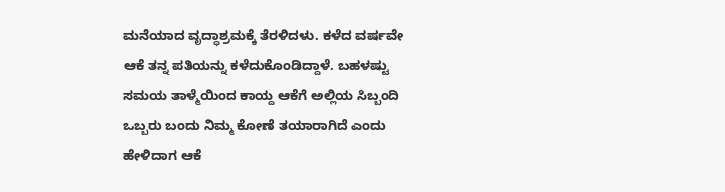ಮನೆಯಾದ ವೃದ್ಧಾಶ್ರಮಕ್ಕೆ ತೆರಳಿದಳು. ಕಳೆದ ವರ್ಷವೇ ಆಕೆ ತನ್ನ ಪತಿಯನ್ನು ಕಳೆದುಕೊಂಡಿದ್ದಾಳೆ. ಬಹಳಷ್ಟು ಸಮಯ ತಾಳ್ಮೆಯಿಂದ ಕಾಯ್ದ ಆಕೆಗೆ ಅಲ್ಲಿಯ ಸಿಬ್ಬಂದಿ ಒಬ್ಬರು ಬಂದು ನಿಮ್ಮ ಕೋಣೆ ತಯಾರಾಗಿದೆ ಎಂದು ಹೇಳಿದಾಗ ಆಕೆ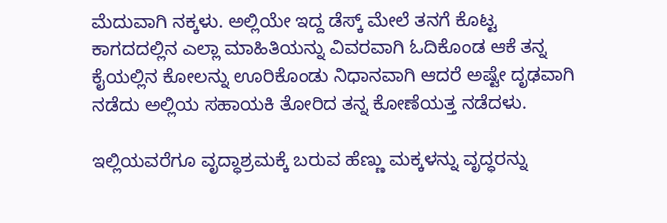ಮೆದುವಾಗಿ ನಕ್ಕಳು. ಅಲ್ಲಿಯೇ ಇದ್ದ ಡೆಸ್ಕ್ ಮೇಲೆ ತನಗೆ ಕೊಟ್ಟ ಕಾಗದದಲ್ಲಿನ ಎಲ್ಲಾ ಮಾಹಿತಿಯನ್ನು ವಿವರವಾಗಿ ಓದಿಕೊಂಡ ಆಕೆ ತನ್ನ ಕೈಯಲ್ಲಿನ ಕೋಲನ್ನು ಊರಿಕೊಂಡು ನಿಧಾನವಾಗಿ ಆದರೆ ಅಷ್ಟೇ ದೃಢವಾಗಿ ನಡೆದು ಅಲ್ಲಿಯ ಸಹಾಯಕಿ ತೋರಿದ ತನ್ನ ಕೋಣೆಯತ್ತ ನಡೆದಳು.

ಇಲ್ಲಿಯವರೆಗೂ ವೃದ್ಧಾಶ್ರಮಕ್ಕೆ ಬರುವ ಹೆಣ್ಣು ಮಕ್ಕಳನ್ನು ವೃದ್ಧರನ್ನು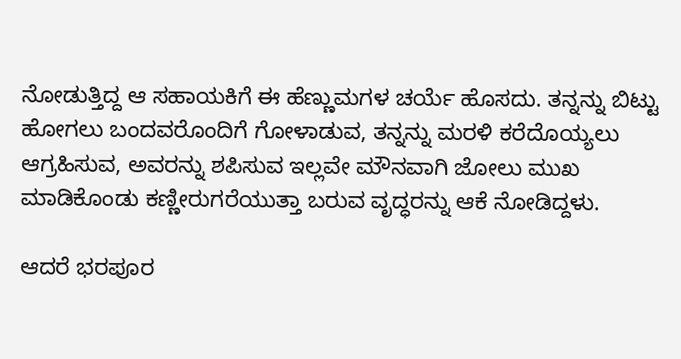ನೋಡುತ್ತಿದ್ದ ಆ ಸಹಾಯಕಿಗೆ ಈ ಹೆಣ್ಣುಮಗಳ ಚರ್ಯೆ ಹೊಸದು. ತನ್ನನ್ನು ಬಿಟ್ಟು ಹೋಗಲು ಬಂದವರೊಂದಿಗೆ ಗೋಳಾಡುವ, ತನ್ನನ್ನು ಮರಳಿ ಕರೆದೊಯ್ಯಲು ಆಗ್ರಹಿಸುವ, ಅವರನ್ನು ಶಪಿಸುವ ಇಲ್ಲವೇ ಮೌನವಾಗಿ ಜೋಲು ಮುಖ ಮಾಡಿಕೊಂಡು ಕಣ್ಣೀರುಗರೆಯುತ್ತಾ ಬರುವ ವೃದ್ಧರನ್ನು ಆಕೆ ನೋಡಿದ್ದಳು.

ಆದರೆ ಭರಪೂರ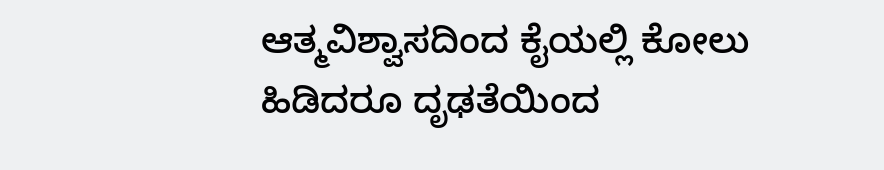ಆತ್ಮವಿಶ್ವಾಸದಿಂದ ಕೈಯಲ್ಲಿ ಕೋಲು ಹಿಡಿದರೂ ದೃಢತೆಯಿಂದ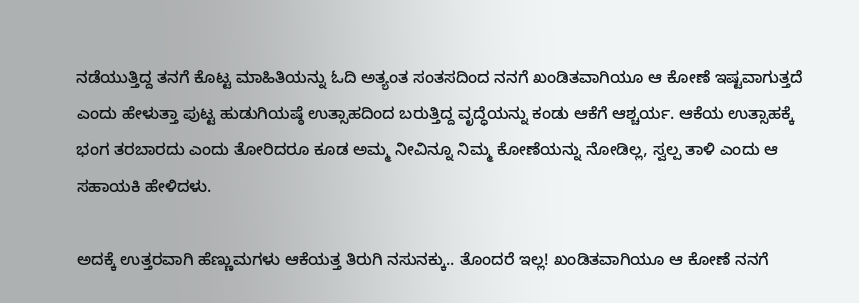ನಡೆಯುತ್ತಿದ್ದ ತನಗೆ ಕೊಟ್ಟ ಮಾಹಿತಿಯನ್ನು ಓದಿ ಅತ್ಯಂತ ಸಂತಸದಿಂದ ನನಗೆ ಖಂಡಿತವಾಗಿಯೂ ಆ ಕೋಣೆ ಇಷ್ಟವಾಗುತ್ತದೆ ಎಂದು ಹೇಳುತ್ತಾ ಪುಟ್ಟ ಹುಡುಗಿಯಷ್ಠೆ ಉತ್ಸಾಹದಿಂದ ಬರುತ್ತಿದ್ದ ವೃದ್ಧೆಯನ್ನು ಕಂಡು ಆಕೆಗೆ ಆಶ್ಚರ್ಯ. ಆಕೆಯ ಉತ್ಸಾಹಕ್ಕೆ ಭಂಗ ತರಬಾರದು ಎಂದು ತೋರಿದರೂ ಕೂಡ ಅಮ್ಮ ನೀವಿನ್ನೂ ನಿಮ್ಮ ಕೋಣೆಯನ್ನು ನೋಡಿಲ್ಲ, ಸ್ವಲ್ಪ ತಾಳಿ ಎಂದು ಆ ಸಹಾಯಕಿ ಹೇಳಿದಳು.

ಅದಕ್ಕೆ ಉತ್ತರವಾಗಿ ಹೆಣ್ಣುಮಗಳು ಆಕೆಯತ್ತ ತಿರುಗಿ ನಸುನಕ್ಕು.. ತೊಂದರೆ ಇಲ್ಲ! ಖಂಡಿತವಾಗಿಯೂ ಆ ಕೋಣೆ ನನಗೆ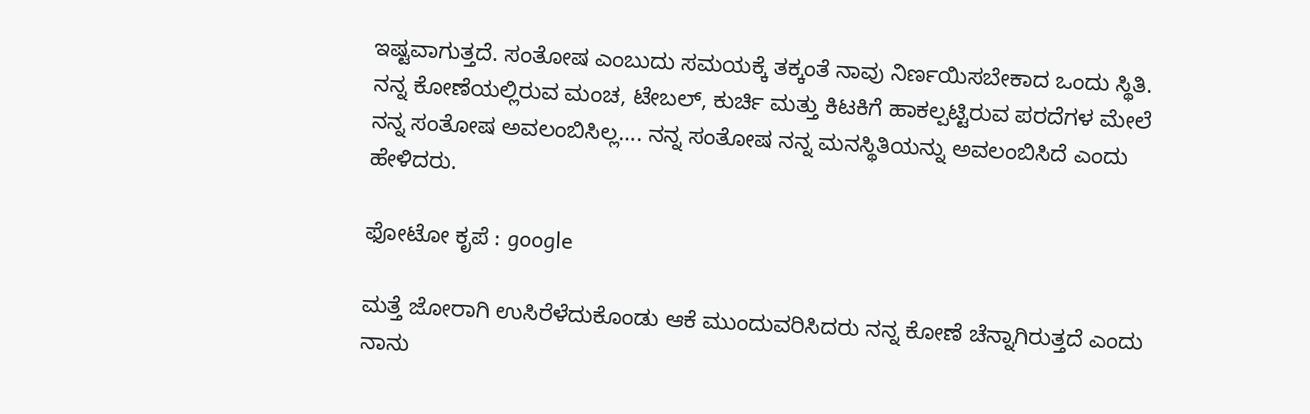ಇಷ್ಟವಾಗುತ್ತದೆ. ಸಂತೋಷ ಎಂಬುದು ಸಮಯಕ್ಕೆ ತಕ್ಕಂತೆ ನಾವು ನಿರ್ಣಯಿಸಬೇಕಾದ ಒಂದು ಸ್ಥಿತಿ. ನನ್ನ ಕೋಣೆಯಲ್ಲಿರುವ ಮಂಚ, ಟೇಬಲ್, ಕುರ್ಚಿ ಮತ್ತು ಕಿಟಕಿಗೆ ಹಾಕಲ್ಪಟ್ಟಿರುವ ಪರದೆಗಳ ಮೇಲೆ ನನ್ನ ಸಂತೋಷ ಅವಲಂಬಿಸಿಲ್ಲ…. ನನ್ನ ಸಂತೋಷ ನನ್ನ ಮನಸ್ಥಿತಿಯನ್ನು ಅವಲಂಬಿಸಿದೆ ಎಂದು ಹೇಳಿದರು.

ಫೋಟೋ ಕೃಪೆ : google

ಮತ್ತೆ ಜೋರಾಗಿ ಉಸಿರೆಳೆದುಕೊಂಡು ಆಕೆ ಮುಂದುವರಿಸಿದರು ನನ್ನ ಕೋಣೆ ಚೆನ್ನಾಗಿರುತ್ತದೆ ಎಂದು ನಾನು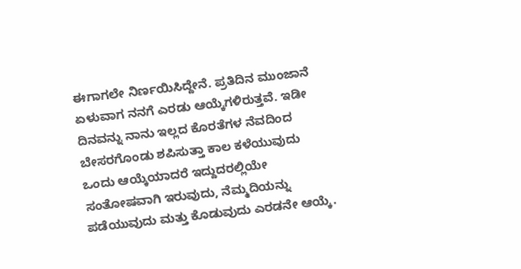ಈಗಾಗಲೇ ನಿರ್ಣಯಿಸಿದ್ದೇನೆ. ಪ್ರತಿದಿನ ಮುಂಜಾನೆ ಏಳುವಾಗ ನನಗೆ ಎರಡು ಆಯ್ಕೆಗಳಿರುತ್ತವೆ. ಇಡೀ ದಿನವನ್ನು ನಾನು ಇಲ್ಲದ ಕೊರತೆಗಳ ನೆವದಿಂದ ಬೇಸರಗೊಂಡು ಶಪಿಸುತ್ತಾ ಕಾಲ ಕಳೆಯುವುದು ಒಂದು ಆಯ್ಕೆಯಾದರೆ ಇದ್ದುದರಲ್ಲಿಯೇ ಸಂತೋಷವಾಗಿ ಇರುವುದು, ನೆಮ್ಮದಿಯನ್ನು ಪಡೆಯುವುದು ಮತ್ತು ಕೊಡುವುದು ಎರಡನೇ ಆಯ್ಕೆ.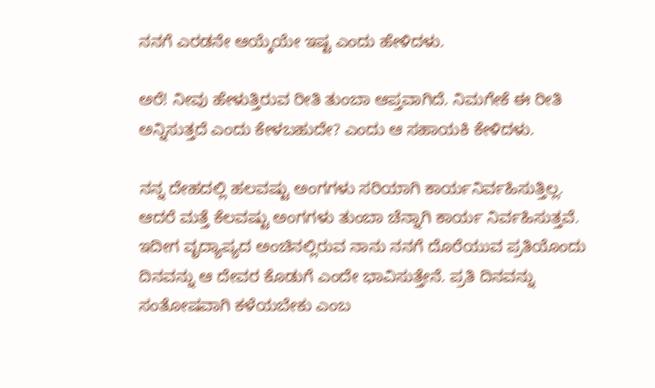ನನಗೆ ಎರಡನೇ ಆಯ್ಕೆಯೇ ಇಷ್ಟ ಎಂದು ಹೇಳಿದಳು.

ಅರೆ! ನೀವು ಹೇಳುತ್ತಿರುವ ರೀತಿ ತುಂಬಾ ಆಪ್ತವಾಗಿದೆ. ನಿಮಗೇಕೆ ಈ ರೀತಿ ಅನ್ನಿಸುತ್ತದೆ ಎಂದು ಕೇಳಬಹುದೇ? ಎಂದು ಆ ಸಹಾಯಕಿ ಕೇಳಿದಳು.

ನನ್ನ ದೇಹದಲ್ಲಿ ಹಲವಷ್ಟು ಅಂಗಗಳು ಸರಿಯಾಗಿ ಕಾರ್ಯನಿರ್ವಹಿಸುತ್ತಿಲ್ಲ. ಆದರೆ ಮತ್ತೆ ಕೆಲವಷ್ಟು ಅಂಗಗಳು ತುಂಬಾ ಚೆನ್ನಾಗಿ ಕಾರ್ಯ ನಿರ್ವಹಿಸುತ್ತವೆ. ಇದೀಗ ವೃದ್ಯಾಪ್ಯದ ಅಂಚಿನಲ್ಲಿರುವ ನಾನು ನನಗೆ ದೊರೆಯುವ ಪ್ರತಿಯೊಂದು ದಿನವನ್ನು ಆ ದೇವರ ಕೊಡುಗೆ ಎಂದೇ ಭಾವಿಸುತ್ತೇನೆ. ಪ್ರತಿ ದಿನವನ್ನು ಸಂತೋಷವಾಗಿ ಕಳೆಯಬೇಕು ಎಂಬ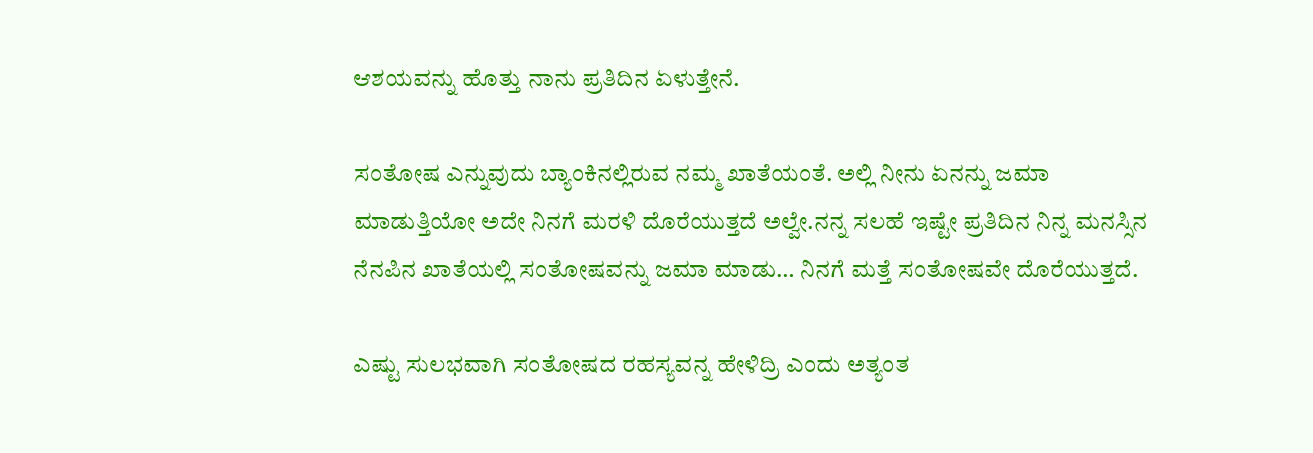ಆಶಯವನ್ನು ಹೊತ್ತು ನಾನು ಪ್ರತಿದಿನ ಏಳುತ್ತೇನೆ.

ಸಂತೋಷ ಎನ್ನುವುದು ಬ್ಯಾಂಕಿನಲ್ಲಿರುವ ನಮ್ಮ ಖಾತೆಯಂತೆ. ಅಲ್ಲಿ ನೀನು ಏನನ್ನು ಜಮಾ ಮಾಡುತ್ತಿಯೋ ಅದೇ ನಿನಗೆ ಮರಳಿ ದೊರೆಯುತ್ತದೆ ಅಲ್ವೇ.ನನ್ನ ಸಲಹೆ ಇಷ್ಟೇ ಪ್ರತಿದಿನ ನಿನ್ನ ಮನಸ್ಸಿನ ನೆನಪಿನ ಖಾತೆಯಲ್ಲಿ ಸಂತೋಷವನ್ನು ಜಮಾ ಮಾಡು… ನಿನಗೆ ಮತ್ತೆ ಸಂತೋಷವೇ ದೊರೆಯುತ್ತದೆ.

ಎಷ್ಟು ಸುಲಭವಾಗಿ ಸಂತೋಷದ ರಹಸ್ಯವನ್ನ ಹೇಳಿದ್ರಿ ಎಂದು ಅತ್ಯಂತ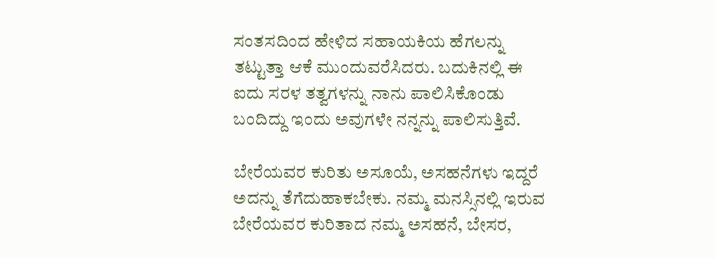ಸಂತಸದಿಂದ ಹೇಳಿದ ಸಹಾಯಕಿಯ ಹೆಗಲನ್ನು ತಟ್ಟುತ್ತಾ ಆಕೆ ಮುಂದುವರೆಸಿದರು. ಬದುಕಿನಲ್ಲಿ ಈ ಐದು ಸರಳ ತತ್ವಗಳನ್ನು ನಾನು ಪಾಲಿಸಿಕೊಂಡು ಬಂದಿದ್ದು ಇಂದು ಅವುಗಳೇ ನನ್ನನ್ನು ಪಾಲಿಸುತ್ತಿವೆ.

ಬೇರೆಯವರ ಕುರಿತು ಅಸೂಯೆ, ಅಸಹನೆಗಳು ಇದ್ದರೆ ಅದನ್ನು ತೆಗೆದುಹಾಕಬೇಕು. ನಮ್ಮ ಮನಸ್ಸಿನಲ್ಲಿ ಇರುವ ಬೇರೆಯವರ ಕುರಿತಾದ ನಮ್ಮ ಅಸಹನೆ, ಬೇಸರ,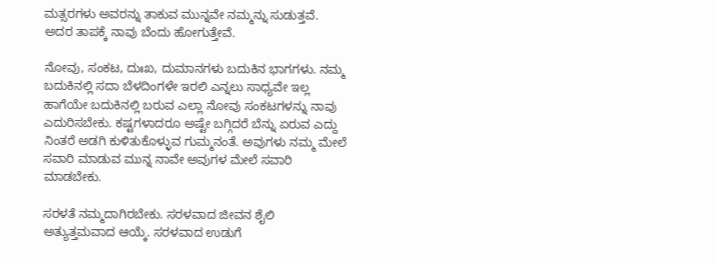ಮತ್ಸರಗಳು ಅವರನ್ನು ತಾಕುವ ಮುನ್ನವೇ ನಮ್ಮನ್ನು ಸುಡುತ್ತವೆ. ಅದರ ತಾಪಕ್ಕೆ ನಾವು ಬೆಂದು ಹೋಗುತ್ತೇವೆ.

ನೋವು, ಸಂಕಟ, ದುಃಖ, ದುಮಾನಗಳು ಬದುಕಿನ ಭಾಗಗಳು. ನಮ್ಮ ಬದುಕಿನಲ್ಲಿ ಸದಾ ಬೆಳದಿಂಗಳೇ ಇರಲಿ ಎನ್ನಲು ಸಾಧ್ಯವೇ ಇಲ್ಲ ಹಾಗೆಯೇ ಬದುಕಿನಲ್ಲಿ ಬರುವ ಎಲ್ಲಾ ನೋವು ಸಂಕಟಗಳನ್ನು ನಾವು ಎದುರಿಸಬೇಕು. ಕಷ್ಟಗಳಾದರೂ ಅಷ್ಟೇ ಬಗ್ಗಿದರೆ ಬೆನ್ನು ಏರುವ ಎದ್ದು ನಿಂತರೆ ಅಡಗಿ ಕುಳಿತುಕೊಳ್ಳುವ ಗುಮ್ಮನಂತೆ. ಅವುಗಳು ನಮ್ಮ ಮೇಲೆ ಸವಾರಿ ಮಾಡುವ ಮುನ್ನ ನಾವೇ ಅವುಗಳ ಮೇಲೆ ಸವಾರಿ ಮಾಡಬೇಕು.

ಸರಳತೆ ನಮ್ಮದಾಗಿರಬೇಕು. ಸರಳವಾದ ಜೀವನ ಶೈಲಿ ಅತ್ಯುತ್ತಮವಾದ ಆಯ್ಕೆ. ಸರಳವಾದ ಉಡುಗೆ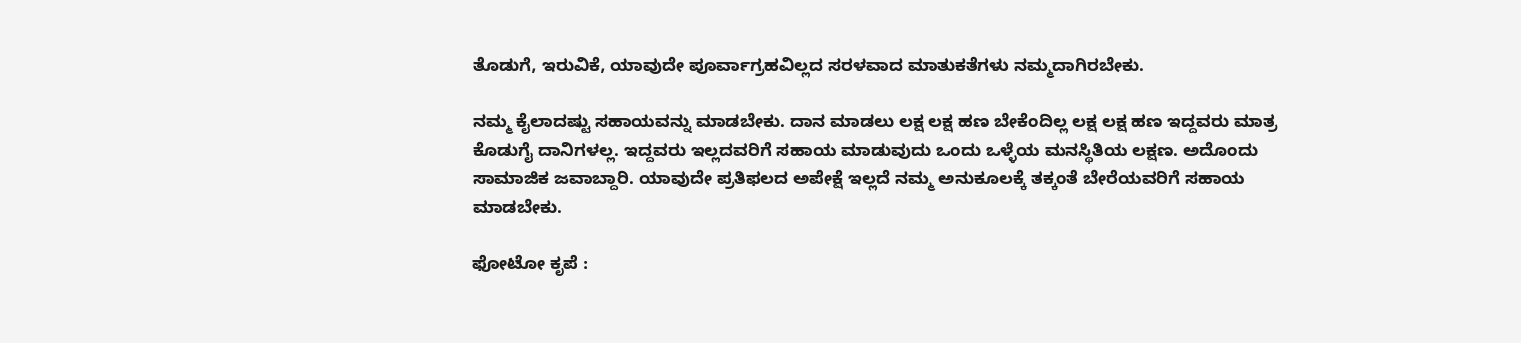ತೊಡುಗೆ, ಇರುವಿಕೆ, ಯಾವುದೇ ಪೂರ್ವಾಗ್ರಹವಿಲ್ಲದ ಸರಳವಾದ ಮಾತುಕತೆಗಳು ನಮ್ಮದಾಗಿರಬೇಕು.

ನಮ್ಮ ಕೈಲಾದಷ್ಟು ಸಹಾಯವನ್ನು ಮಾಡಬೇಕು. ದಾನ ಮಾಡಲು ಲಕ್ಷ ಲಕ್ಷ ಹಣ ಬೇಕೆಂದಿಲ್ಲ ಲಕ್ಷ ಲಕ್ಷ ಹಣ ಇದ್ದವರು ಮಾತ್ರ ಕೊಡುಗೈ ದಾನಿಗಳಲ್ಲ. ಇದ್ದವರು ಇಲ್ಲದವರಿಗೆ ಸಹಾಯ ಮಾಡುವುದು ಒಂದು ಒಳ್ಳೆಯ ಮನಸ್ಥಿತಿಯ ಲಕ್ಷಣ. ಅದೊಂದು ಸಾಮಾಜಿಕ ಜವಾಬ್ದಾರಿ. ಯಾವುದೇ ಪ್ರತಿಫಲದ ಅಪೇಕ್ಷೆ ಇಲ್ಲದೆ ನಮ್ಮ ಅನುಕೂಲಕ್ಕೆ ತಕ್ಕಂತೆ ಬೇರೆಯವರಿಗೆ ಸಹಾಯ ಮಾಡಬೇಕು.

ಫೋಟೋ ಕೃಪೆ :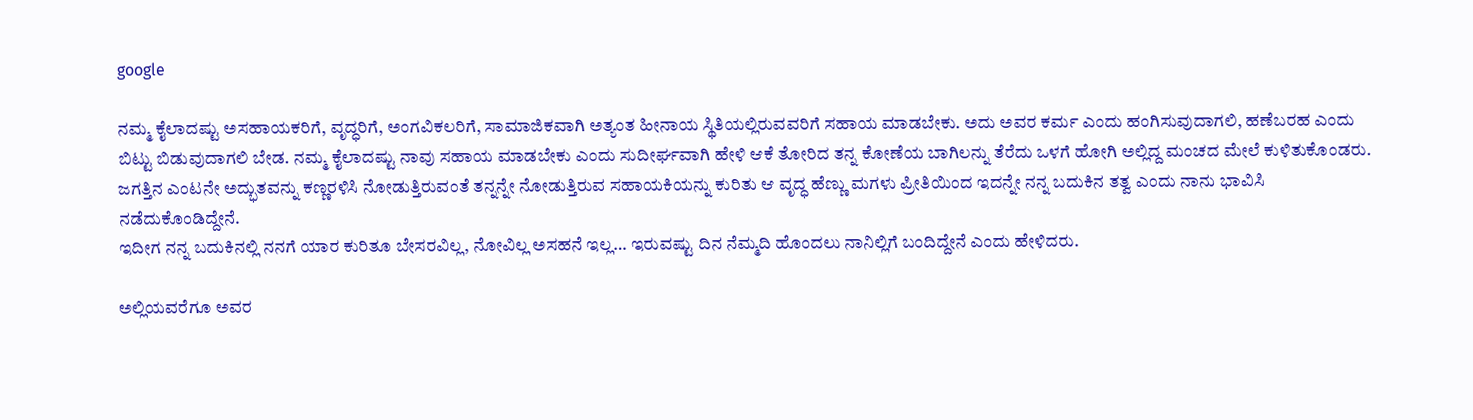google

ನಮ್ಮ ಕೈಲಾದಷ್ಟು ಅಸಹಾಯಕರಿಗೆ, ವೃದ್ಧರಿಗೆ, ಅಂಗವಿಕಲರಿಗೆ, ಸಾಮಾಜಿಕವಾಗಿ ಅತ್ಯಂತ ಹೀನಾಯ ಸ್ಥಿತಿಯಲ್ಲಿರುವವರಿಗೆ ಸಹಾಯ ಮಾಡಬೇಕು. ಅದು ಅವರ ಕರ್ಮ ಎಂದು ಹಂಗಿಸುವುದಾಗಲಿ, ಹಣೆಬರಹ ಎಂದು ಬಿಟ್ಟು ಬಿಡುವುದಾಗಲಿ ಬೇಡ. ನಮ್ಮ ಕೈಲಾದಷ್ಟು ನಾವು ಸಹಾಯ ಮಾಡಬೇಕು ಎಂದು ಸುದೀರ್ಘವಾಗಿ ಹೇಳಿ ಆಕೆ ತೋರಿದ ತನ್ನ ಕೋಣೆಯ ಬಾಗಿಲನ್ನು ತೆರೆದು ಒಳಗೆ ಹೋಗಿ ಅಲ್ಲಿದ್ದ ಮಂಚದ ಮೇಲೆ ಕುಳಿತುಕೊಂಡರು. ಜಗತ್ತಿನ ಎಂಟನೇ ಅದ್ಭುತವನ್ನು ಕಣ್ಣರಳಿಸಿ ನೋಡುತ್ತಿರುವಂತೆ ತನ್ನನ್ನೇ ನೋಡುತ್ತಿರುವ ಸಹಾಯಕಿಯನ್ನು ಕುರಿತು ಆ ವೃದ್ಧ ಹೆಣ್ಣು ಮಗಳು ಪ್ರೀತಿಯಿಂದ ಇದನ್ನೇ ನನ್ನ ಬದುಕಿನ ತತ್ವ ಎಂದು ನಾನು ಭಾವಿಸಿ ನಡೆದುಕೊಂಡಿದ್ದೇನೆ.
ಇದೀಗ ನನ್ನ ಬದುಕಿನಲ್ಲಿ ನನಗೆ ಯಾರ ಕುರಿತೂ ಬೇಸರವಿಲ್ಲ, ನೋವಿಲ್ಲ ಅಸಹನೆ ಇಲ್ಲ… ಇರುವಷ್ಟು ದಿನ ನೆಮ್ಮದಿ ಹೊಂದಲು ನಾನಿಲ್ಲಿಗೆ ಬಂದಿದ್ದೇನೆ ಎಂದು ಹೇಳಿದರು.

ಅಲ್ಲಿಯವರೆಗೂ ಅವರ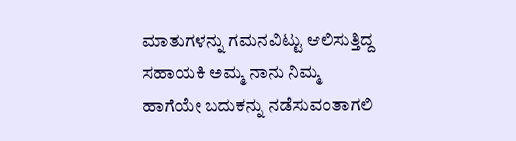ಮಾತುಗಳನ್ನು ಗಮನವಿಟ್ಟು ಆಲಿಸುತ್ತಿದ್ದ ಸಹಾಯಕಿ ಅಮ್ಮ ನಾನು ನಿಮ್ಮ ಹಾಗೆಯೇ ಬದುಕನ್ನು ನಡೆಸುವಂತಾಗಲಿ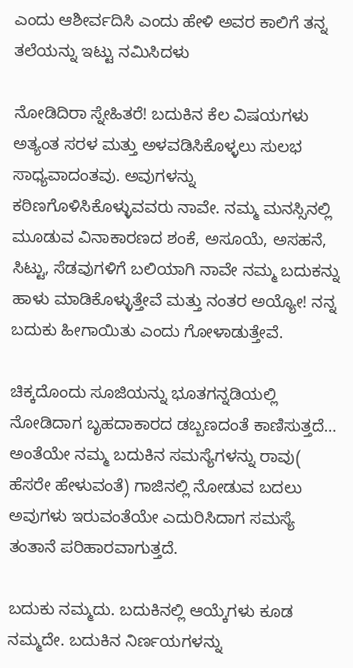ಎಂದು ಆಶೀರ್ವದಿಸಿ ಎಂದು ಹೇಳಿ ಅವರ ಕಾಲಿಗೆ ತನ್ನ ತಲೆಯನ್ನು ಇಟ್ಟು ನಮಿಸಿದಳು

ನೋಡಿದಿರಾ ಸ್ನೇಹಿತರೆ! ಬದುಕಿನ ಕೆಲ ವಿಷಯಗಳು ಅತ್ಯಂತ ಸರಳ ಮತ್ತು ಅಳವಡಿಸಿಕೊಳ್ಳಲು ಸುಲಭ ಸಾಧ್ಯವಾದಂತವು. ಅವುಗಳನ್ನು ಕಠಿಣಗೊಳಿಸಿಕೊಳ್ಳುವವರು ನಾವೇ. ನಮ್ಮ ಮನಸ್ಸಿನಲ್ಲಿ ಮೂಡುವ ವಿನಾಕಾರಣದ ಶಂಕೆ, ಅಸೂಯೆ, ಅಸಹನೆ, ಸಿಟ್ಟು, ಸೆಡವುಗಳಿಗೆ ಬಲಿಯಾಗಿ ನಾವೇ ನಮ್ಮ ಬದುಕನ್ನು ಹಾಳು ಮಾಡಿಕೊಳ್ಳುತ್ತೇವೆ ಮತ್ತು ನಂತರ ಅಯ್ಯೋ! ನನ್ನ ಬದುಕು ಹೀಗಾಯಿತು ಎಂದು ಗೋಳಾಡುತ್ತೇವೆ.

ಚಿಕ್ಕದೊಂದು ಸೂಜಿಯನ್ನು ಭೂತಗನ್ನಡಿಯಲ್ಲಿ ನೋಡಿದಾಗ ಬೃಹದಾಕಾರದ ಡಬ್ಬಣದಂತೆ ಕಾಣಿಸುತ್ತದೆ… ಅಂತೆಯೇ ನಮ್ಮ ಬದುಕಿನ ಸಮಸ್ಯೆಗಳನ್ನು ರಾವು( ಹೆಸರೇ ಹೇಳುವಂತೆ) ಗಾಜಿನಲ್ಲಿ ನೋಡುವ ಬದಲು ಅವುಗಳು ಇರುವಂತೆಯೇ ಎದುರಿಸಿದಾಗ ಸಮಸ್ಯೆ ತಂತಾನೆ ಪರಿಹಾರವಾಗುತ್ತದೆ.

ಬದುಕು ನಮ್ಮದು. ಬದುಕಿನಲ್ಲಿ ಆಯ್ಕೆಗಳು ಕೂಡ ನಮ್ಮದೇ. ಬದುಕಿನ ನಿರ್ಣಯಗಳನ್ನು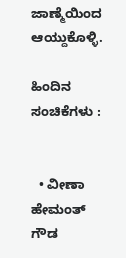ಜಾಣ್ಮೆಯಿಂದ ಆಯ್ದುಕೊಳ್ಳಿ.

ಹಿಂದಿನ ಸಂಚಿಕೆಗಳು :


  • ವೀಣಾ ಹೇಮಂತ್ ಗೌಡ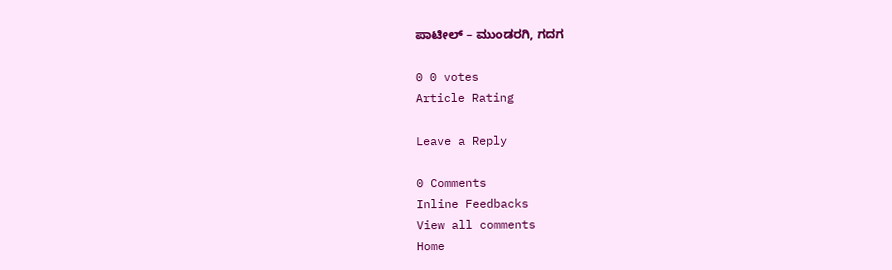ಪಾಟೀಲ್ – ಮುಂಡರಗಿ, ಗದಗ

0 0 votes
Article Rating

Leave a Reply

0 Comments
Inline Feedbacks
View all comments
Home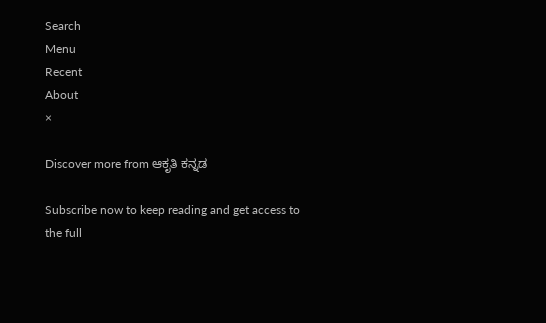Search
Menu
Recent
About
×

Discover more from ಆಕೃತಿ ಕನ್ನಡ

Subscribe now to keep reading and get access to the full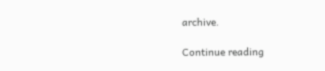archive.

Continue reading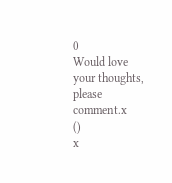0
Would love your thoughts, please comment.x
()
x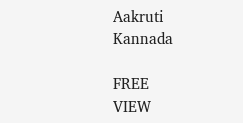Aakruti Kannada

FREE
VIEW